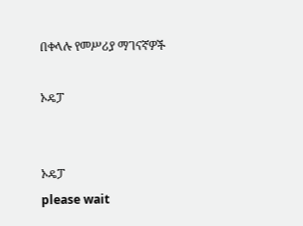በቀላሉ የመሥሪያ ማገናኛዎች

ኦዴፓ


ኦዴፓ
please wait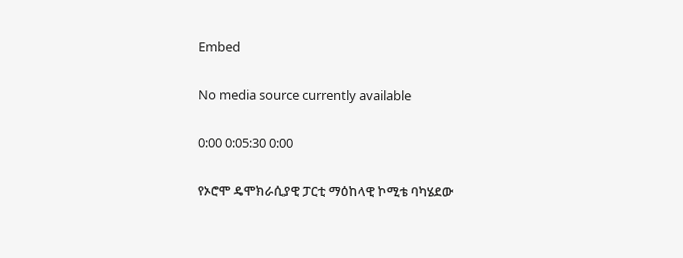Embed

No media source currently available

0:00 0:05:30 0:00

የኦሮሞ ዴሞክራሲያዊ ፓርቲ ማዕከላዊ ኮሚቴ ባካሄደው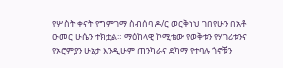የሦስት ቀናት የግምገማ ስብሰባ ዶ/ር ወርቅነህ ገበየሁን በአቶ ዑመር ሁሴን ተክቷል። ማዕከላዊ ኮሚቴው የወቅቱን የሃገሪቱንና የኦሮምያን ሁኔታ እንዲሁም ጠንካራና ደካማ የተባሉ ጎኖቹን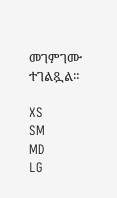መገምገሙ ተገልጿል።

XS
SM
MD
LG